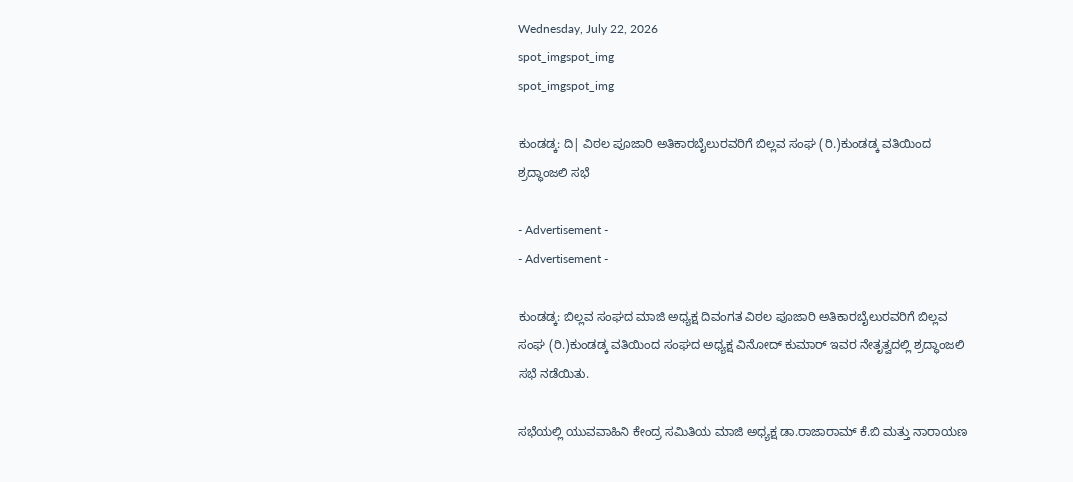Wednesday, July 22, 2026
spot_imgspot_img
spot_imgspot_img

ಕುಂಡಡ್ಕ: ದಿ| ವಿಠಲ ಪೂಜಾರಿ ಅತಿಕಾರಬೈಲುರವರಿಗೆ ಬಿಲ್ಲವ ಸಂಘ (ರಿ.)ಕುಂಡಡ್ಕ ವತಿಯಿಂದ ಶ್ರದ್ಧಾಂಜಲಿ ಸಭೆ

- Advertisement -
- Advertisement -

ಕುಂಡಡ್ಕ: ಬಿಲ್ಲವ ಸಂಘದ ಮಾಜಿ ಅಧ್ಯಕ್ಷ ದಿವಂಗತ ವಿಠಲ ಪೂಜಾರಿ ಅತಿಕಾರಬೈಲುರವರಿಗೆ ಬಿಲ್ಲವ ಸಂಘ (ರಿ.)ಕುಂಡಡ್ಕ ವತಿಯಿಂದ ಸಂಘದ ಅಧ್ಯಕ್ಷ ವಿನೋದ್ ಕುಮಾರ್ ಇವರ ನೇತೃತ್ವದಲ್ಲಿ ಶ್ರದ್ಧಾಂಜಲಿ ಸಭೆ ನಡೆಯಿತು.

ಸಭೆಯಲ್ಲಿ ಯುವವಾಹಿನಿ ಕೇಂದ್ರ ಸಮಿತಿಯ ಮಾಜಿ ಅಧ್ಯಕ್ಷ ಡಾ.ರಾಜಾರಾಮ್ ಕೆ.ಬಿ ಮತ್ತು ನಾರಾಯಣ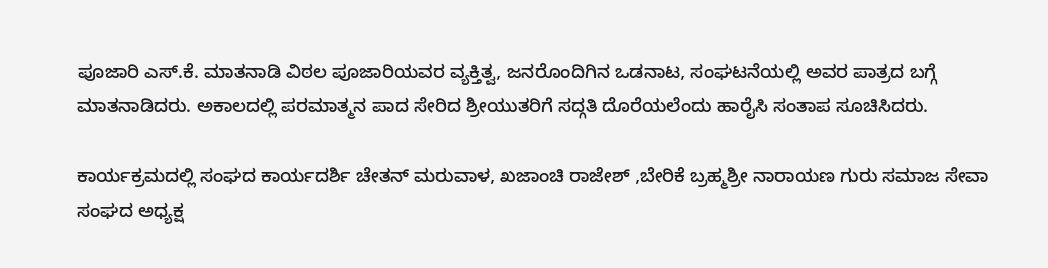ಪೂಜಾರಿ ಎಸ್.ಕೆ. ಮಾತನಾಡಿ ವಿಠಲ ಪೂಜಾರಿಯವರ ವ್ಯಕ್ತಿತ್ವ, ಜನರೊಂದಿಗಿನ ಒಡನಾಟ, ಸಂಘಟನೆಯಲ್ಲಿ ಅವರ ಪಾತ್ರದ ಬಗ್ಗೆ ಮಾತನಾಡಿದರು. ಅಕಾಲದಲ್ಲಿ ಪರಮಾತ್ಮನ ಪಾದ ಸೇರಿದ ಶ್ರೀಯುತರಿಗೆ ಸದ್ಗತಿ ದೊರೆಯಲೆಂದು ಹಾರೈಸಿ ಸಂತಾಪ ಸೂಚಿಸಿದರು.

ಕಾರ್ಯಕ್ರಮದಲ್ಲಿ ಸಂಘದ ಕಾರ್ಯದರ್ಶಿ ಚೇತನ್ ಮರುವಾಳ, ಖಜಾಂಚಿ ರಾಜೇಶ್‌ ,ಬೇರಿಕೆ ಬ್ರಹ್ಮಶ್ರೀ ನಾರಾಯಣ ಗುರು ಸಮಾಜ ಸೇವಾ ಸಂಘದ ಅಧ್ಯಕ್ಷ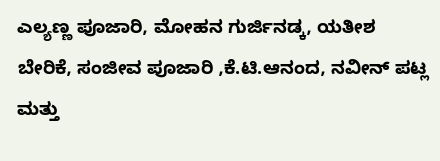ಎಲ್ಯಣ್ಣ ಪೂಜಾರಿ, ಮೋಹನ ಗುರ್ಜಿನಡ್ಕ, ಯತೀಶ ಬೇರಿಕೆ, ಸಂಜೀವ ಪೂಜಾರಿ ,ಕೆ.ಟಿ.ಆನಂದ, ನವೀನ್ ಪಟ್ಲ ಮತ್ತು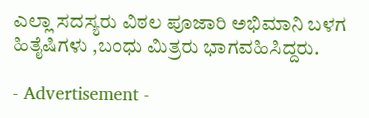ಎಲ್ಲಾ ಸದಸ್ಯರು ವಿಠಲ ಪೂಜಾರಿ ಅಭಿಮಾನಿ ಬಳಗ ಹಿತೈಷಿಗಳು ,ಬಂಧು ಮಿತ್ರರು ಭಾಗವಹಿಸಿದ್ದರು.

- Advertisement -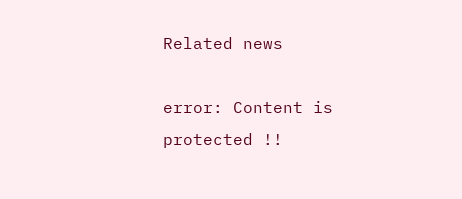Related news

error: Content is protected !!